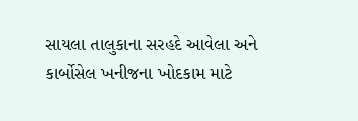સાયલા તાલુકાના સરહદે આવેલા અને કાર્બોસેલ ખનીજના ખોદકામ માટે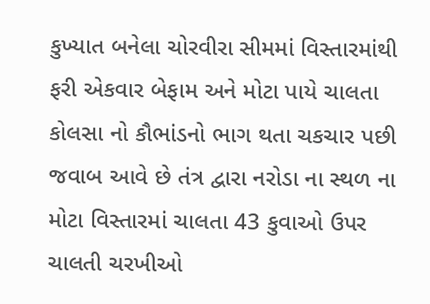કુખ્યાત બનેલા ચોરવીરા સીમમાં વિસ્તારમાંથી ફરી એકવાર બેફામ અને મોટા પાયે ચાલતા કોલસા નો કૌભાંડનો ભાગ થતા ચકચાર પછી જવાબ આવે છે તંત્ર દ્વારા નરોડા ના સ્થળ ના મોટા વિસ્તારમાં ચાલતા 43 કુવાઓ ઉપર ચાલતી ચરખીઓ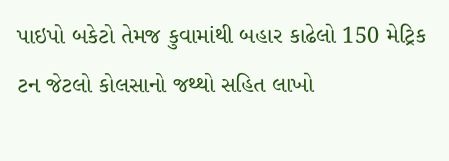પાઇપો બકેટો તેમજ કુવામાંથી બહાર કાઢેલો 150 મેટ્રિક ટન જેટલો કોલસાનો જથ્થો સહિત લાખો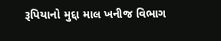રૂપિયાનો મુદ્દા માલ ખનીજ વિભાગ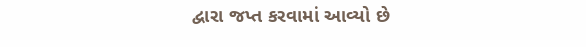દ્વારા જપ્ત કરવામાં આવ્યો છે